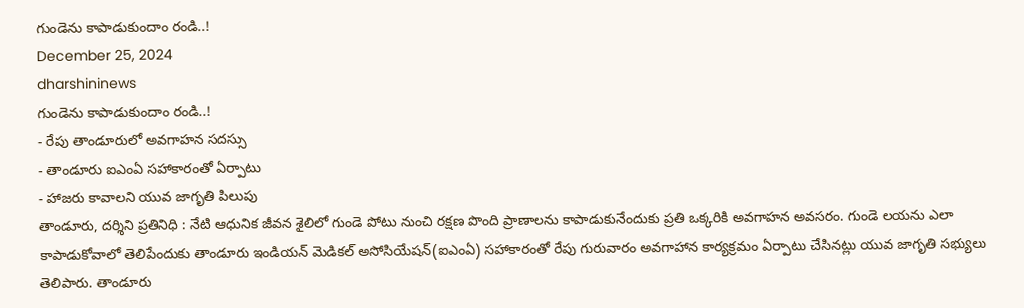గుండెను కాపాడుకుందాం రండి..!
December 25, 2024
dharshininews
గుండెను కాపాడుకుందాం రండి..!
- రేపు తాండూరులో అవగాహన సదస్సు
- తాండూరు ఐఎంఏ సహాకారంతో ఏర్పాటు
- హాజరు కావాలని యువ జాగృతి పిలుపు
తాండూరు, దర్శిని ప్రతినిధి : నేటి ఆధునిక జీవన శైలిలో గుండె పోటు నుంచి రక్షణ పొంది ప్రాణాలను కాపాడుకునేందుకు ప్రతి ఒక్కరికి అవగాహన అవసరం. గుండె లయను ఎలా కాపాడుకోవాలో తెలిపేందుకు తాండూరు ఇండియన్ మెడికల్ అసోసియేషన్(ఐఎంఏ) సహాకారంతో రేపు గురువారం అవగాహాన కార్యక్రమం ఏర్పాటు చేసినట్లు యువ జాగృతి సభ్యులు తెలిపారు. తాండూరు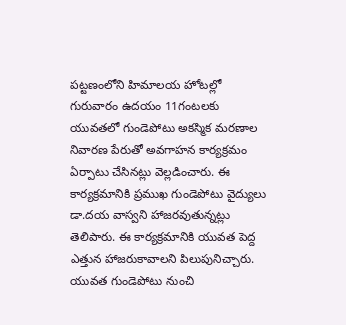పట్టణంలోని హిమాలయ హోటల్లో గురువారం ఉదయం 11గంటలకు యువతలో గుండెపోటు అకస్మిక మరణాల నివారణ పేరుతో అవగాహన కార్యక్రమం ఏర్పాటు చేసినట్లు వెల్లడించారు. ఈ కార్యక్రమానికి ప్రముఖ గుండెపోటు వైద్యులు డా.దయ వాస్వని హాజరవుతున్నట్లు తెలిపారు. ఈ కార్యక్రమానికి యువత పెద్ద ఎత్తున హాజరుకావాలని పిలుపునిచ్చారు. యువత గుండెపోటు నుంచి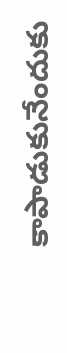కాపాడుకునేందుకు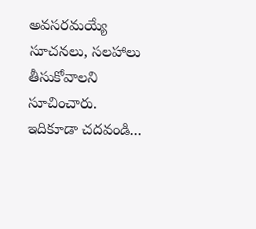అవసరమయ్యే సూచనలు, సలహాలు తీసుకోవాలని సూచించారు.
ఇదికూడా చదవండి...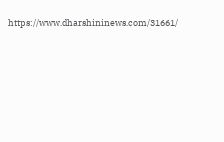https://www.dharshininews.com/31661/